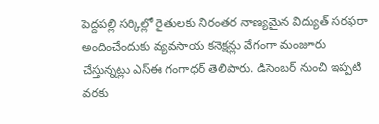పెద్దపల్లి సర్కిల్లో రైతులకు నిరంతర నాణ్యమైన విద్యుత్ సరఫరా అందించేందుకు వ్యవసాయ కనెక్షన్లు వేగంగా మంజూరు చేస్తున్నట్లు ఎస్ఈ గంగాధర్ తెలిపారు. డిసెంబర్ నుంచి ఇప్పటి వరకు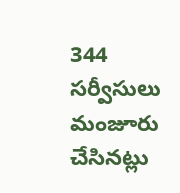344 సర్వీసులు మంజూరు చేసినట్లు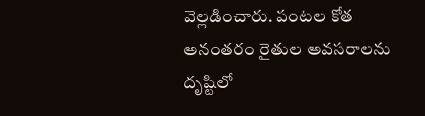వెల్లడించారు. పంటల కోత అనంతరం రైతుల అవసరాలను దృష్టిలో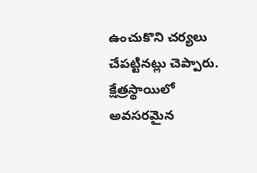ఉంచుకొని చర్యలు చేపట్టినట్లు చెప్పారు. క్షేత్రస్థాయిలో అవసరమైన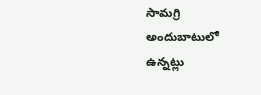సామగ్రి అందుబాటులో ఉన్నట్లు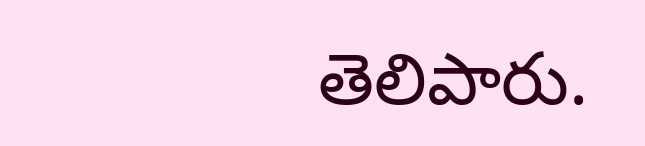తెలిపారు.